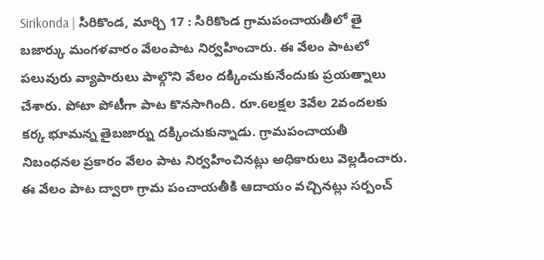Sirikonda | సిరికొండ, మార్చి 17 : సిరికొండ గ్రామపంచాయతీలో తై బజార్కు మంగళవారం వేలంపాట నిర్వహించారు. ఈ వేలం పాటలో పలువురు వ్యాపారులు పాల్గొని వేలం దక్కించుకునేందుకు ప్రయత్నాలు చేశారు. పోటా పోటీగా పాట కొనసాగింది. రూ.6లక్షల 3వేల 2వందలకు కర్క భూమన్న తైబజార్ను దక్కించుకున్నాడు. గ్రామపంచాయతీ నిబంధనల ప్రకారం వేలం పాట నిర్వహించినట్లు అధికారులు వెల్లడించారు.
ఈ వేలం పాట ద్వారా గ్రామ పంచాయతీకి ఆదాయం వచ్చినట్లు సర్పంచ్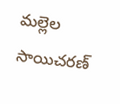మల్లెల సాయిచరణ్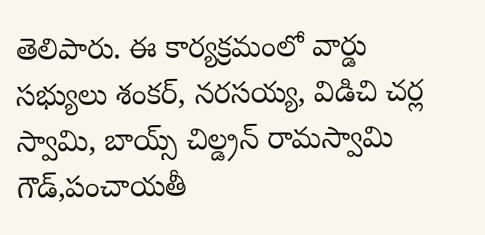తెలిపారు. ఈ కార్యక్రమంలో వార్డు సభ్యులు శంకర్, నరసయ్య, విడిచి చర్ల స్వామి, బాయ్స్ చిల్డ్రన్ రామస్వామి గౌడ్,పంచాయతీ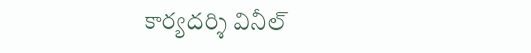కార్యదర్శి వినీల్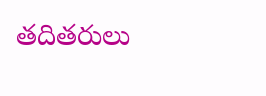తదితరులు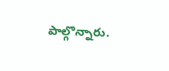పాల్గొన్నారు.